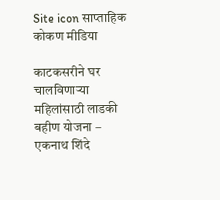Site icon साप्ताहिक कोकण मीडिया

काटकसरीने घर चालविणाऱ्या महिलांसाठी लाडकी बहीण योजना – एकनाथ शिंदे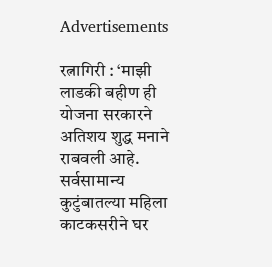Advertisements

रत्नागिरी : ‘माझी लाडकी बहीण ही योजना सरकारने अतिशय शुद्ध मनाने राबवली आहे. सर्वसामान्य कुटुंबातल्या महिला काटकसरीने घर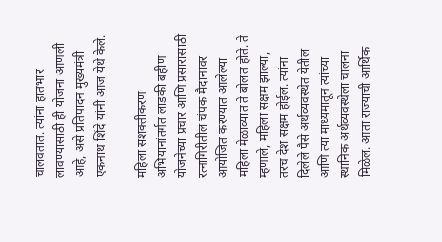चालवतात. त्यांना हातभार लावण्यासाठी ही योजना आणली आहे, असे प्रतिपादन मुख्यमंत्री एकनाथ शिंदे यांनी आज येथे केले.

महिला सशक्तीकरण अभियानांतर्गत लाडकी बहीण योजनेच्या प्रचार आणि प्रसारासाठी रत्नागिरीतील चंपक मैदानावर आयोजित करण्यात आलेल्या महिला मेळाव्यात ते बोलत होते. ते म्हणाले, महिला सक्षम झाल्या, तरच देश सक्षम होईल. त्यांना दिलेले पैसे अर्थव्यवस्थेत येतील आणि त्या माध्यमातून त्यांच्या स्थानिक अर्थव्यवस्थेला चालना मिळेल. आता राज्याची आर्थिक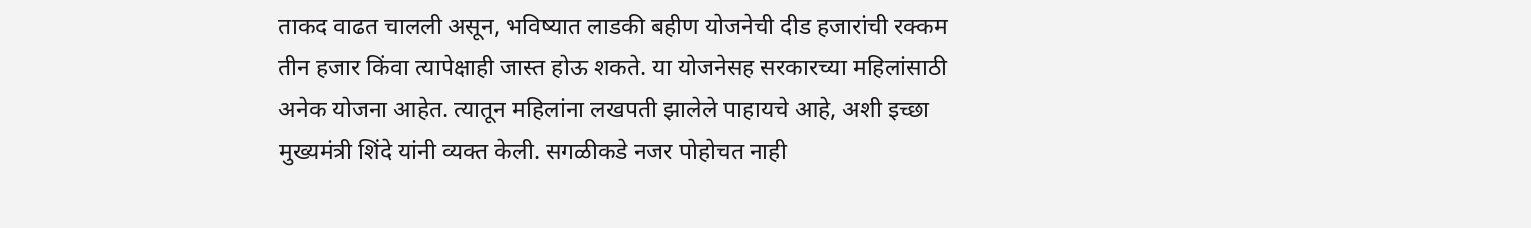ताकद वाढत चालली असून, भविष्यात लाडकी बहीण योजनेची दीड हजारांची रक्कम तीन हजार किंवा त्यापेक्षाही जास्त होऊ शकते. या योजनेसह सरकारच्या महिलांसाठी अनेक योजना आहेत. त्यातून महिलांना लखपती झालेले पाहायचे आहे, अशी इच्छा मुख्यमंत्री शिंदे यांनी व्यक्त केली. सगळीकडे नजर पोहोचत नाही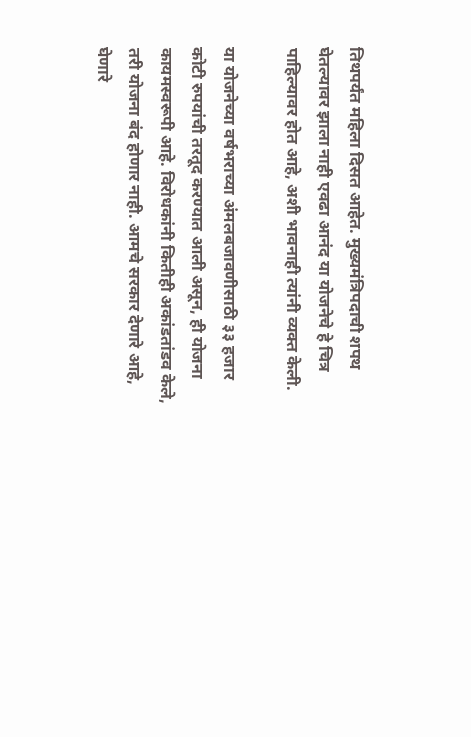तिथपर्यंत महिला दिसत आहेत. मुख्यमंत्रिपदाची शपथ घेतल्यावर झाला नाही एवढा आनंद या योजनेचे हे चित्र पाहिल्यावर होत आहे, अशी भावनाही त्यांनी व्यक्त केली.

या योजनेच्या वर्षभराच्या अंमलबजावणीसाठी ३३ हजार कोटी रुपयांची तरतूद करण्यात आली असून, ही योजना कायमस्वरूपी आहे. विरोधकांनी कितीही अकांडतांडव केले, तरी योजना बंद होणार नाही. आमचे सरकार देणारे आहे, घेणारे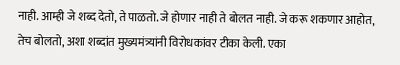नाही. आम्ही जे शब्द देतो, ते पाळतो. जे होणार नाही ते बोलत नाही. जे करू शकणार आहोत, तेच बोलतो, अशा शब्दांत मुख्यमंत्र्यांनी विरोधकांवर टीका केली. एका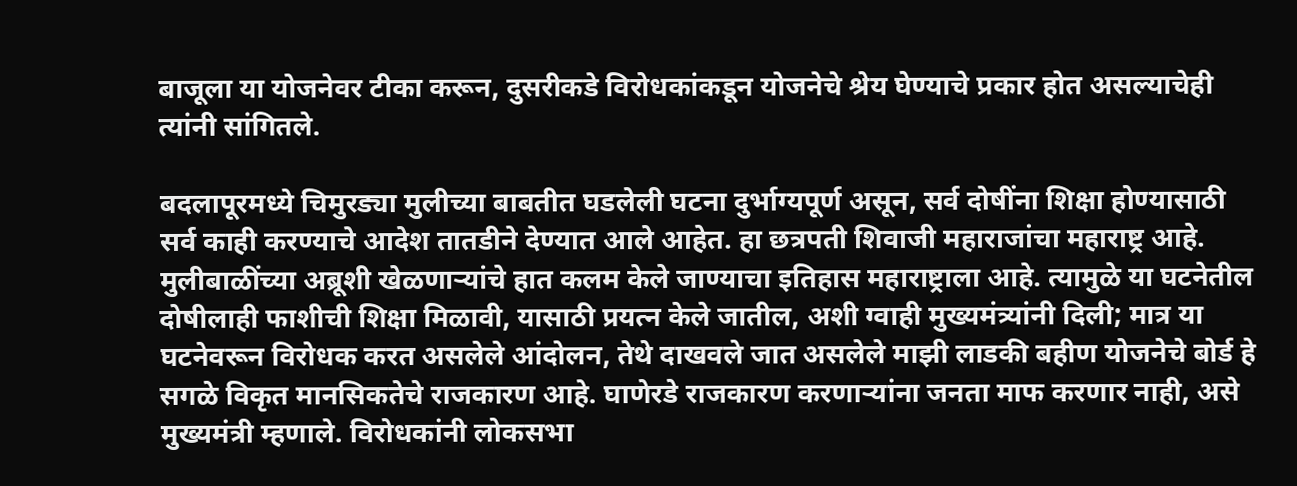बाजूला या योजनेवर टीका करून, दुसरीकडे विरोधकांकडून योजनेचे श्रेय घेण्याचे प्रकार होत असल्याचेही त्यांनी सांगितले.

बदलापूरमध्ये चिमुरड्या मुलीच्या बाबतीत घडलेली घटना दुर्भाग्यपूर्ण असून, सर्व दोषींना शिक्षा होण्यासाठी सर्व काही करण्याचे आदेश तातडीने देण्यात आले आहेत. हा छत्रपती शिवाजी महाराजांचा महाराष्ट्र आहे. मुलीबाळींच्या अब्रूशी खेळणाऱ्यांचे हात कलम केले जाण्याचा इतिहास महाराष्ट्राला आहे. त्यामुळे या घटनेतील दोषीलाही फाशीची शिक्षा मिळावी, यासाठी प्रयत्न केले जातील, अशी ग्वाही मुख्यमंत्र्यांनी दिली; मात्र या घटनेवरून विरोधक करत असलेले आंदोलन, तेथे दाखवले जात असलेले माझी लाडकी बहीण योजनेचे बोर्ड हे सगळे विकृत मानसिकतेचे राजकारण आहे. घाणेरडे राजकारण करणाऱ्यांना जनता माफ करणार नाही, असे मुख्यमंत्री म्हणाले. विरोधकांनी लोकसभा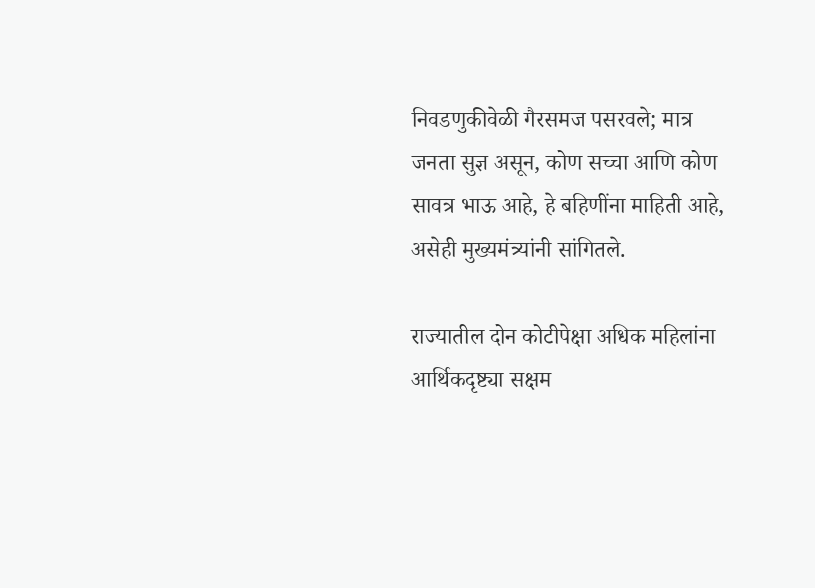निवडणुकीवेळी गैरसमज पसरवले; मात्र जनता सुज्ञ असून, कोण सच्चा आणि कोण सावत्र भाऊ आहे, हे बहिणींना माहिती आहे, असेही मुख्यमंत्र्यांनी सांगितले.

राज्यातील दोन कोटीपेक्षा अधिक महिलांना आर्थिकदृष्ट्या सक्षम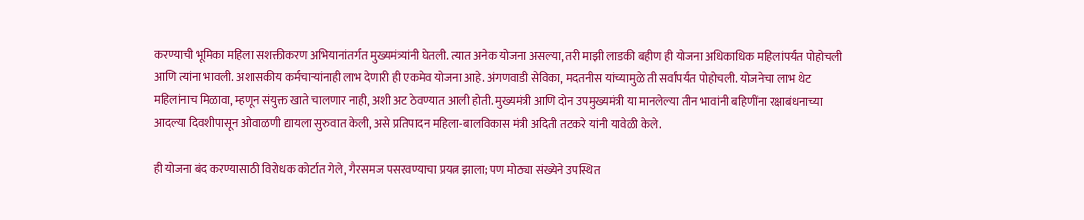करण्याची भूमिका महिला सशक्तीकरण अभियानांतर्गत मुख्यमंत्र्यांनी घेतली. त्यात अनेक योजना असल्या, तरी माझी लाडकी बहीण ही योजना अधिकाधिक महिलांपर्यंत पोहोचली आणि त्यांना भावली. अशासकीय कर्मचाऱ्यांनाही लाभ देणारी ही एकमेव योजना आहे. अंगणवाडी सेविका, मदतनीस यांच्यामुळे ती सर्वांपर्यंत पोहोचली. योजनेचा लाभ थेट महिलांनाच मिळावा, म्हणून संयुक्त खाते चालणार नाही, अशी अट ठेवण्यात आली होती. मुख्यमंत्री आणि दोन उपमुख्यमंत्री या मानलेल्या तीन भावांनी बहिणींना रक्षाबंधनाच्या आदल्या दिवशीपासून ओवाळणी द्यायला सुरुवात केली, असे प्रतिपादन महिला-बालविकास मंत्री अदिती तटकरे यांनी यावेळी केले.

ही योजना बंद करण्यासाठी विरोधक कोर्टात गेले, गैरसमज पसरवण्याचा प्रयत्न झाला; पण मोठ्या संख्येने उपस्थित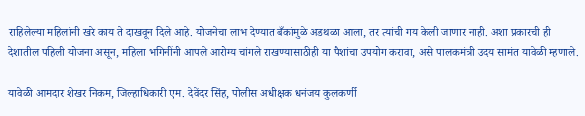राहिलेल्या महिलांनी खरे काय ते दाखवून दिले आहे. योजनेचा लाभ देण्यात बँकांमुळे अडथळा आला, तर त्यांची गय केली जाणार नाही. अशा प्रकारची ही देशातील पहिली योजना असून, महिला भगिनींनी आपले आरोग्य चांगले राखण्यासाठीही या पैशांचा उपयोग करावा, असे पालकमंत्री उदय सामंत यावेळी म्हणाले.

यावेळी आमदार शेखर निकम, जिल्हाधिकारी एम. देवेंदर सिंह, पोलीस अधीक्षक धनंजय कुलकर्णी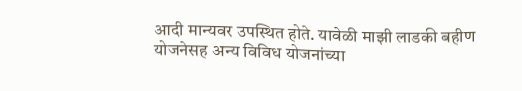आदी मान्यवर उपस्थित होते. यावेळी माझी लाडकी बहीण योजनेसह अन्य विविध योजनांच्या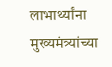लाभार्थ्यांना मुख्यमंत्र्यांच्या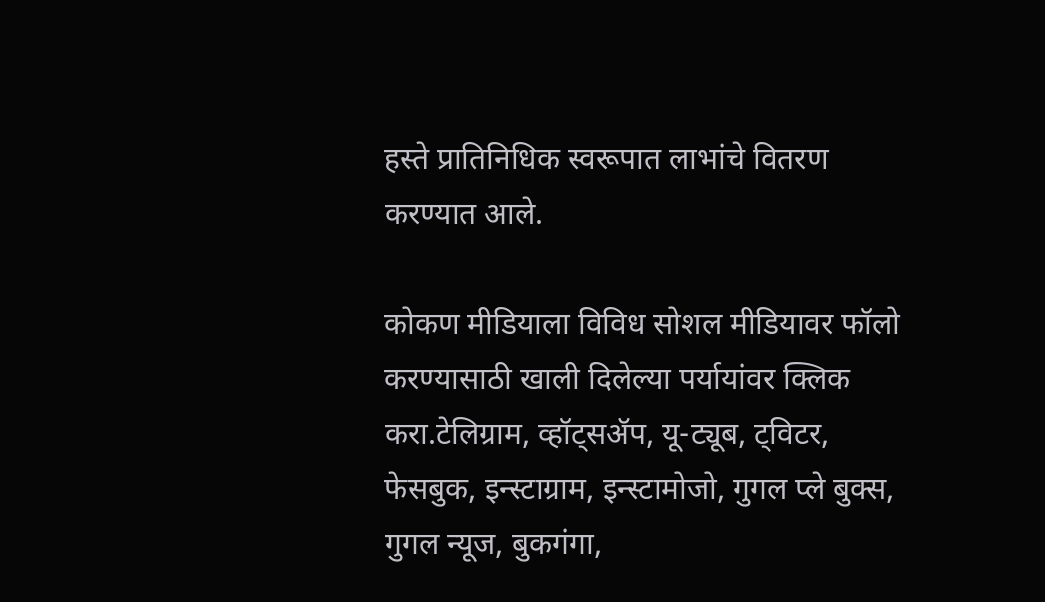हस्ते प्रातिनिधिक स्वरूपात लाभांचे वितरण करण्यात आले.

कोकण मीडियाला विविध सोशल मीडियावर फॉलो करण्यासाठी खाली दिलेल्या पर्यायांवर क्लिक करा.टेलिग्राम, व्हॉट्सॲप, यू-ट्यूब, ट्विटर, फेसबुक, इन्स्टाग्राम, इन्स्टामोजो, गुगल प्ले बुक्स, गुगल न्यूज, बुकगंगा,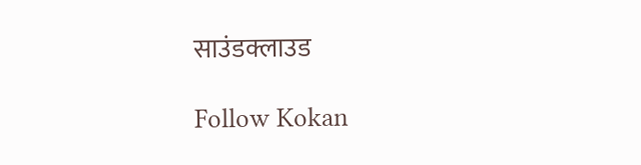साउंडक्लाउड

Follow Kokan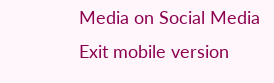Media on Social Media
Exit mobile version